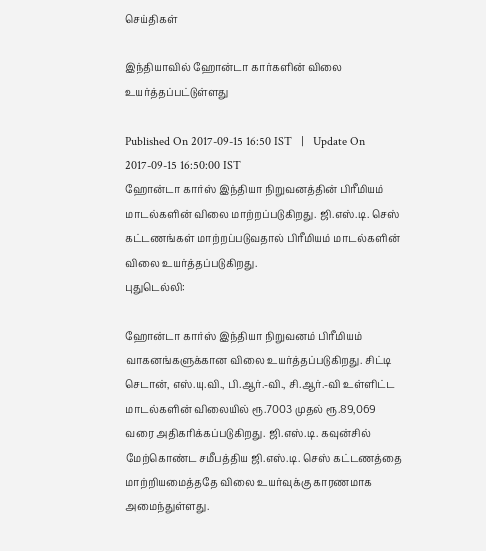செய்திகள்

இந்தியாவில் ஹோன்டா கார்களின் விலை உயர்த்தப்பட்டுள்ளது

Published On 2017-09-15 16:50 IST   |   Update On 2017-09-15 16:50:00 IST
ஹோன்டா கார்ஸ் இந்தியா நிறுவனத்தின் பிரீமியம் மாடல்களின் விலை மாற்றப்படுகிறது. ஜி.எஸ்.டி. செஸ் கட்டணங்கள் மாற்றப்படுவதால் பிரீமியம் மாடல்களின் விலை உயர்த்தப்படுகிறது.
புதுடெல்லி:

ஹோன்டா கார்ஸ் இந்தியா நிறுவனம் பிரீமியம் வாகனங்களுக்கான விலை உயர்த்தப்படுகிறது. சிட்டி செடான், எஸ்.யு.வி., பி.ஆர்.-வி., சி.ஆர்.-வி உள்ளிட்ட மாடல்களின் விலையில் ரூ.7003 முதல் ரூ.89,069 வரை அதிகரிக்கப்படுகிறது. ஜி.எஸ்.டி. கவுன்சில் மேற்கொண்ட சமீபத்திய ஜி.எஸ்.டி. செஸ் கட்டணத்தை மாற்றியமைத்ததே விலை உயர்வுக்கு காரணமாக அமைந்துள்ளது.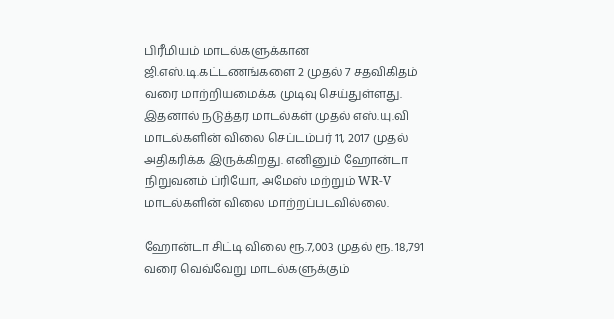பிரீமியம் மாடல்களுக்கான ஜி.எஸ்.டி.கட்டணங்களை 2 முதல் 7 சதவிகிதம் வரை மாற்றியமைக்க முடிவு செய்துள்ளது. இதனால் நடுத்தர மாடல்கள் முதல் எஸ்.யு.வி மாடல்களின் விலை செப்டம்பர் 11, 2017 முதல் அதிகரிக்க இருக்கிறது. எனினும் ஹோன்டா நிறுவனம் ப்ரியோ, அமேஸ் மற்றும் WR-V மாடல்களின் விலை மாற்றப்படவில்லை.

ஹோன்டா சிட்டி விலை ரூ.7,003 முதல் ரூ. 18,791 வரை வெவ்வேறு மாடல்களுக்கும்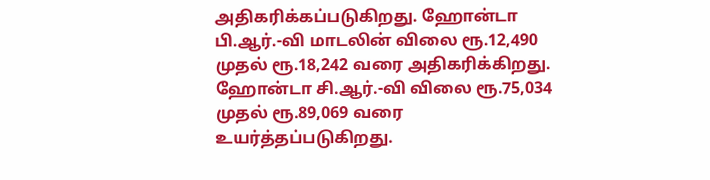அதிகரிக்கப்படுகிறது. ஹோன்டா பி.ஆர்.-வி மாடலின் விலை ரூ.12,490 முதல் ரூ.18,242 வரை அதிகரிக்கிறது. ஹோன்டா சி.ஆர்.-வி விலை ரூ.75,034 முதல் ரூ.89,069 வரை உயர்த்தப்படுகிறது.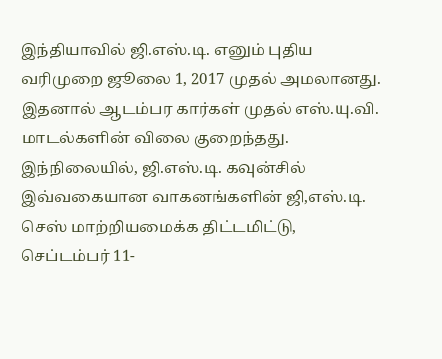இந்தியாவில் ஜி.எஸ்.டி. எனும் புதிய வரிமுறை ஜூலை 1, 2017 முதல் அமலானது. இதனால் ஆடம்பர கார்கள் முதல் எஸ்.யு.வி. மாடல்களின் விலை குறைந்தது. இந்நிலையில், ஜி.எஸ்.டி. கவுன்சில் இவ்வகையான வாகனங்களின் ஜி,எஸ்.டி. செஸ் மாற்றியமைக்க திட்டமிட்டு, செப்டம்பர் 11-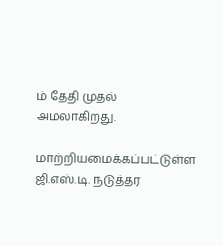ம் தேதி முதல் அமலாகிறது.

மாற்றியமைக்கப்பட்டுள்ள ஜி.எஸ்.டி. நடுத்தர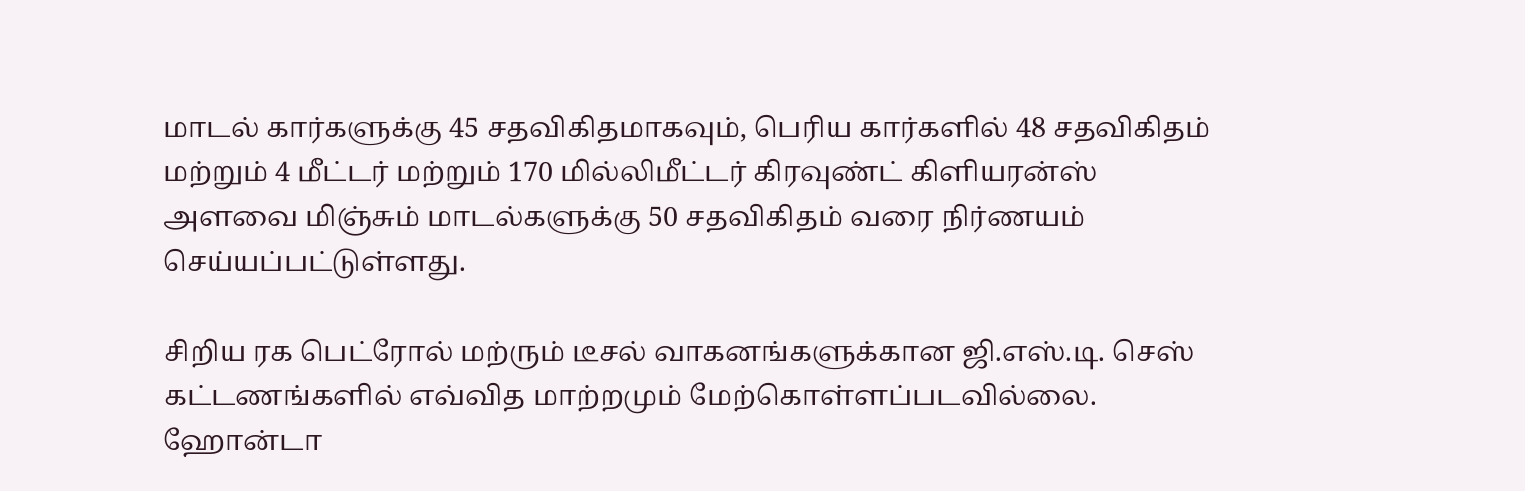மாடல் கார்களுக்கு 45 சதவிகிதமாகவும், பெரிய கார்களில் 48 சதவிகிதம் மற்றும் 4 மீட்டர் மற்றும் 170 மில்லிமீட்டர் கிரவுண்ட் கிளியரன்ஸ் அளவை மிஞ்சும் மாடல்களுக்கு 50 சதவிகிதம் வரை நிர்ணயம் செய்யப்பட்டுள்ளது.

சிறிய ரக பெட்ரோல் மற்ரும் டீசல் வாகனங்களுக்கான ஜி.எஸ்.டி. செஸ் கட்டணங்களில் எவ்வித மாற்றமும் மேற்கொள்ளப்படவில்லை. ஹோன்டா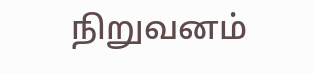நிறுவனம்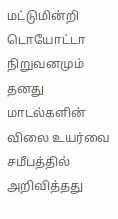மட்டுமின்றி டொயோட்டா நிறுவனமும் தனது மாடல்களின் விலை உயர்வை சமீபத்தில் அறிவித்தது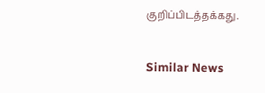குறிப்பிடத்தக்கது.

Similar News